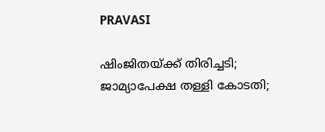PRAVASI

ഷിംജിതയ്ക്ക് തിരിച്ചടി; ജാമ്യാപേക്ഷ തള്ളി കോടതി;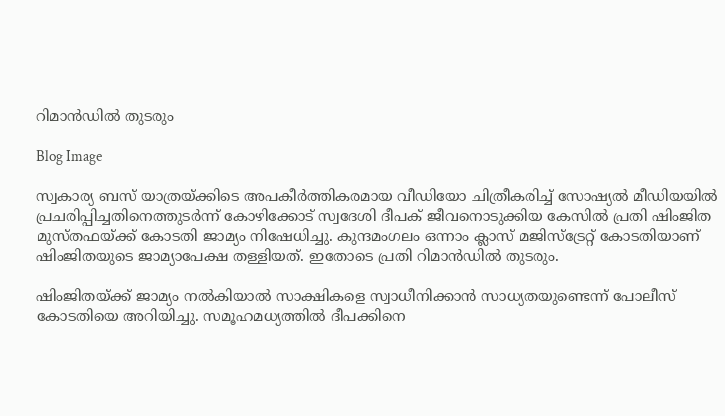റിമാന്‍ഡിൽ തുടരും

Blog Image

സ്വകാര്യ ബസ് യാത്രയ്ക്കിടെ അപകീർത്തികരമായ വീഡിയോ ചിത്രീകരിച്ച് സോഷ്യൽ മീഡിയയിൽ പ്രചരിപ്പിച്ചതിനെത്തുടർന്ന് കോഴിക്കോട് സ്വദേശി ദീപക് ജീവനൊടുക്കിയ കേസിൽ പ്രതി ഷിംജിത മുസ്തഫയ്ക്ക് കോടതി ജാമ്യം നിഷേധിച്ചു. കുന്ദമംഗലം ഒന്നാം ക്ലാസ് മജിസ്ട്രേറ്റ് കോടതിയാണ് ഷിംജിതയുടെ ജാമ്യാപേക്ഷ തള്ളിയത്. ഇതോടെ പ്രതി റിമാൻഡിൽ തുടരും.

ഷിംജിതയ്ക്ക് ജാമ്യം നൽകിയാൽ സാക്ഷികളെ സ്വാധീനിക്കാൻ സാധ്യതയുണ്ടെന്ന് പോലീസ് കോടതിയെ അറിയിച്ചു. സമൂഹമധ്യത്തിൽ ദീപക്കിനെ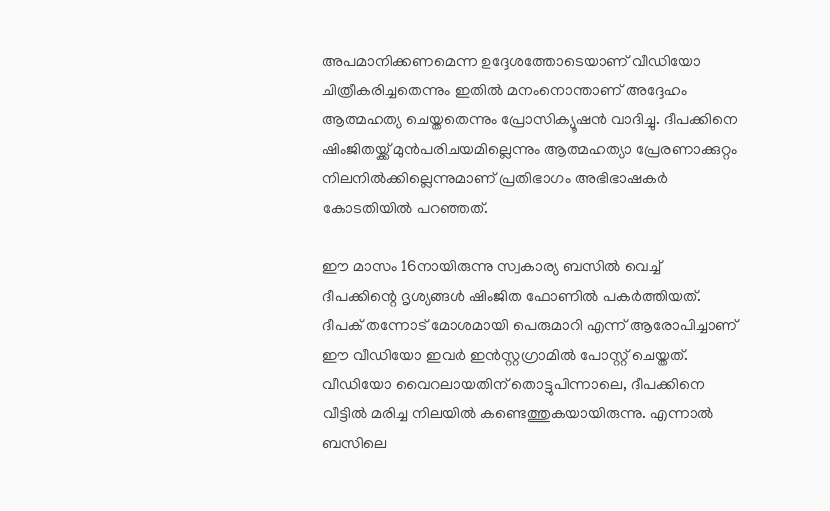അപമാനിക്കണമെന്ന ഉദ്ദേശത്തോടെയാണ് വീഡിയോ ചിത്രീകരിച്ചതെന്നും ഇതിൽ മനംനൊന്താണ് അദ്ദേഹം ആത്മഹത്യ ചെയ്തതെന്നും പ്രോസിക്യൂഷൻ വാദിച്ചു. ദീപക്കിനെ ഷിംജിതയ്ക്ക് മുൻപരിചയമില്ലെന്നും ആത്മഹത്യാ പ്രേരണാക്കുറ്റം നിലനിൽക്കില്ലെന്നുമാണ് പ്രതിഭാഗം അഭിഭാഷകർ കോടതിയിൽ പറഞ്ഞത്.

ഈ മാസം 16നായിരുന്നു സ്വകാര്യ ബസിൽ വെച്ച് ദീപക്കിന്റെ ദൃശ്യങ്ങൾ ഷിംജിത ഫോണിൽ പകർത്തിയത്. ദീപക് തന്നോട് മോശമായി പെരുമാറി എന്ന് ആരോപിച്ചാണ് ഈ വീഡിയോ ഇവർ ഇൻസ്റ്റഗ്രാമിൽ പോസ്റ്റ് ചെയ്തത്. വീഡിയോ വൈറലായതിന് തൊട്ടുപിന്നാലെ, ദീപക്കിനെ വീട്ടിൽ മരിച്ച നിലയിൽ കണ്ടെത്തുകയായിരുന്നു. എന്നാൽ ബസിലെ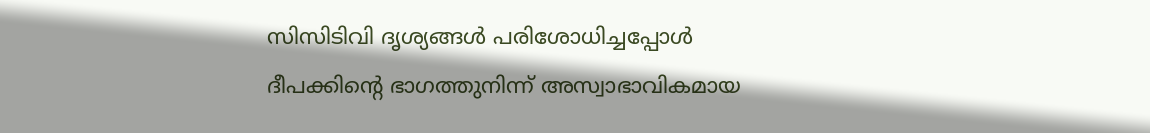സിസിടിവി ദൃശ്യങ്ങൾ പരിശോധിച്ചപ്പോൾ ദീപക്കിന്റെ ഭാഗത്തുനിന്ന് അസ്വാഭാവികമായ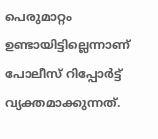പെരുമാറ്റം ഉണ്ടായിട്ടില്ലെന്നാണ് പോലീസ് റിപ്പോർട്ട് വ്യക്തമാക്കുന്നത്.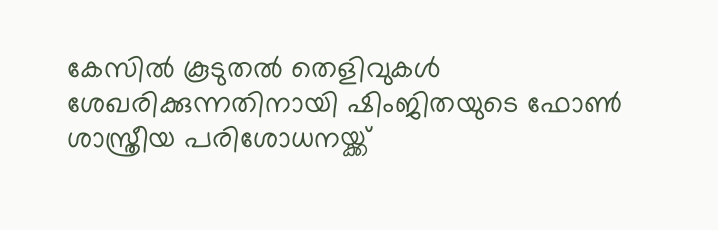കേസിൽ കൂടുതൽ തെളിവുകൾ ശേഖരിക്കുന്നതിനായി ഷിംജിതയുടെ ഫോൺ ശാസ്ത്രീയ പരിശോധനയ്ക്ക്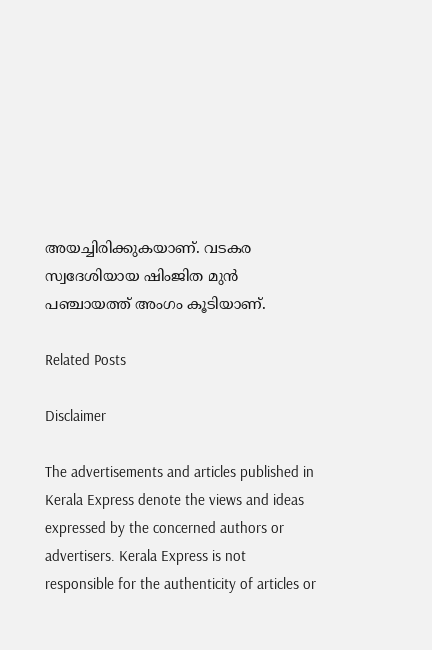അയച്ചിരിക്കുകയാണ്. വടകര സ്വദേശിയായ ഷിംജിത മുൻ പഞ്ചായത്ത് അംഗം കൂടിയാണ്.

Related Posts

Disclaimer

The advertisements and articles published in Kerala Express denote the views and ideas expressed by the concerned authors or advertisers. Kerala Express is not responsible for the authenticity of articles or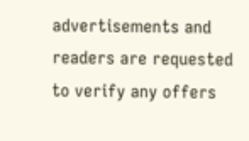advertisements and readers are requested to verify any offers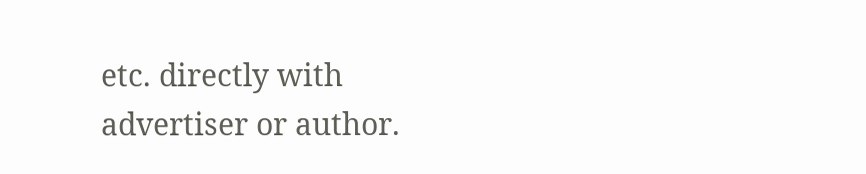etc. directly with advertiser or author.